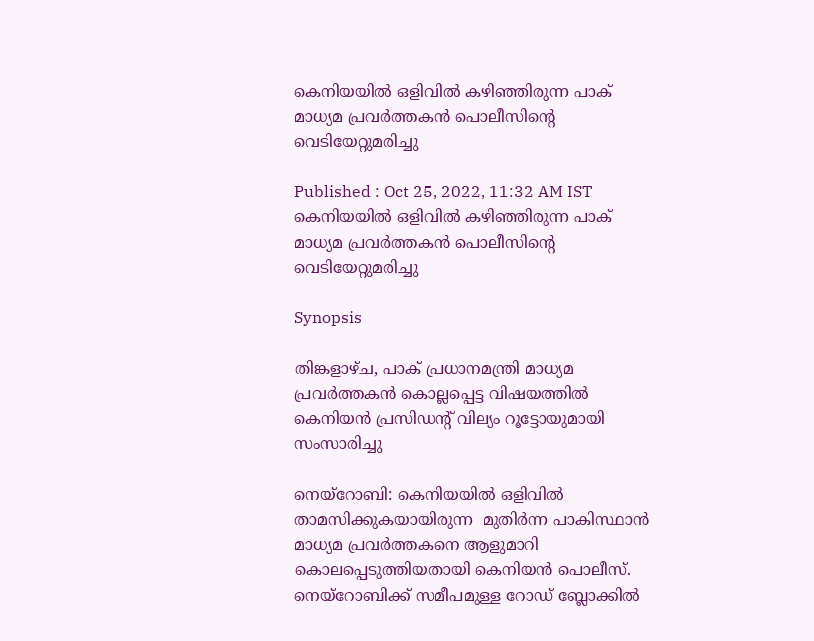കെനിയയില്‍ ഒളിവില്‍ കഴിഞ്ഞിരുന്ന പാക് മാധ്യമ പ്രവര്‍ത്തകന്‍ പൊലീസിന്‍റെ വെടിയേറ്റുമരിച്ചു

Published : Oct 25, 2022, 11:32 AM IST
കെനിയയില്‍ ഒളിവില്‍ കഴിഞ്ഞിരുന്ന പാക് മാധ്യമ പ്രവര്‍ത്തകന്‍ പൊലീസിന്‍റെ വെടിയേറ്റുമരിച്ചു

Synopsis

തിങ്കളാഴ്ച, പാക് പ്രധാനമന്ത്രി മാധ്യമ പ്രവര്‍ത്തകന്‍ കൊല്ലപ്പെട്ട വിഷയത്തില്‍ കെനിയൻ പ്രസിഡന്റ് വില്യം റൂട്ടോയുമായി സംസാരിച്ചു

നെയ്റോബി: കെനിയയിൽ ഒളിവിൽ താമസിക്കുകയായിരുന്ന  മുതിർന്ന പാകിസ്ഥാൻ മാധ്യമ പ്രവര്‍ത്തകനെ ആളുമാറി കൊലപ്പെടുത്തിയതായി കെനിയന്‍ പൊലീസ്. നെയ്‌റോബിക്ക് സമീപമുള്ള റോഡ് ബ്ലോക്കിൽ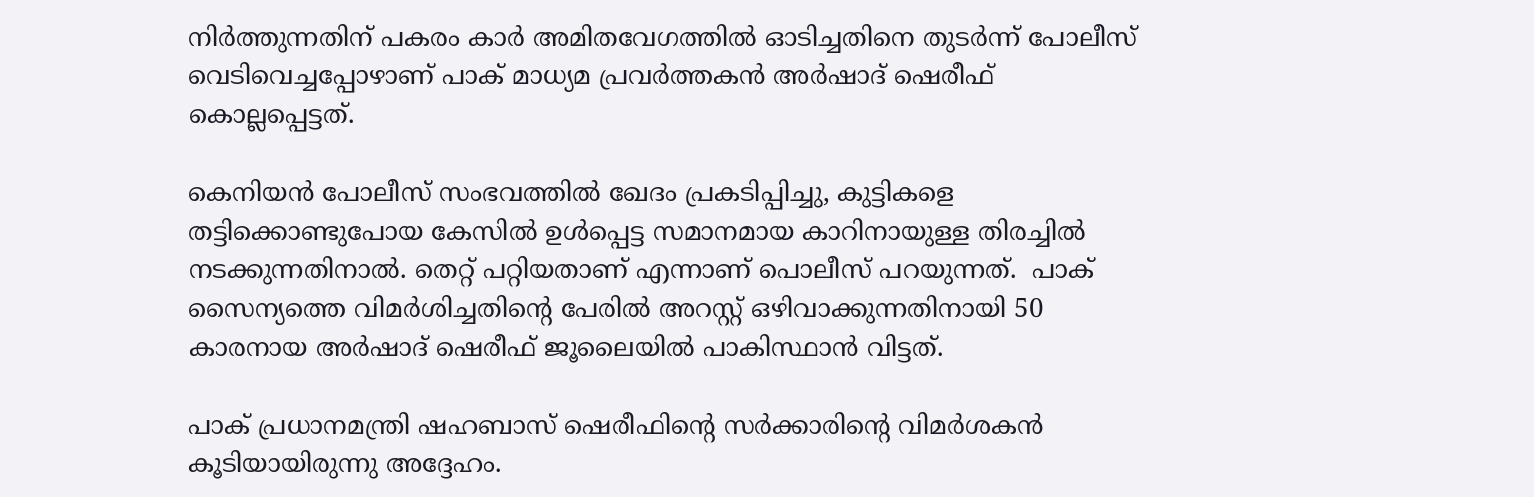നിർത്തുന്നതിന് പകരം കാർ അമിതവേഗത്തില്‍ ഓടിച്ചതിനെ തുടര്‍ന്ന് പോലീസ് വെടിവെച്ചപ്പോഴാണ് പാക് മാധ്യമ പ്രവര്‍ത്തകന്‍ അർഷാദ് ഷെരീഫ് കൊല്ലപ്പെട്ടത്.

കെനിയൻ പോലീസ് സംഭവത്തിൽ ഖേദം പ്രകടിപ്പിച്ചു, കുട്ടികളെ തട്ടിക്കൊണ്ടുപോയ കേസിൽ ഉൾപ്പെട്ട സമാനമായ കാറിനായുള്ള തിരച്ചില്‍ നടക്കുന്നതിനാല്‍. തെറ്റ് പറ്റിയതാണ് എന്നാണ് പൊലീസ് പറയുന്നത്.  പാക് സൈന്യത്തെ വിമർശിച്ചതിന്റെ പേരിൽ അറസ്റ്റ് ഒഴിവാക്കുന്നതിനായി 50 കാരനായ അർഷാദ് ഷെരീഫ് ജൂലൈയിൽ പാകിസ്ഥാൻ വിട്ടത്.

പാക് പ്രധാനമന്ത്രി ഷഹബാസ് ഷെരീഫിന്‍റെ സർക്കാരിന്‍റെ വിമർശകൻ കൂടിയായിരുന്നു അദ്ദേഹം.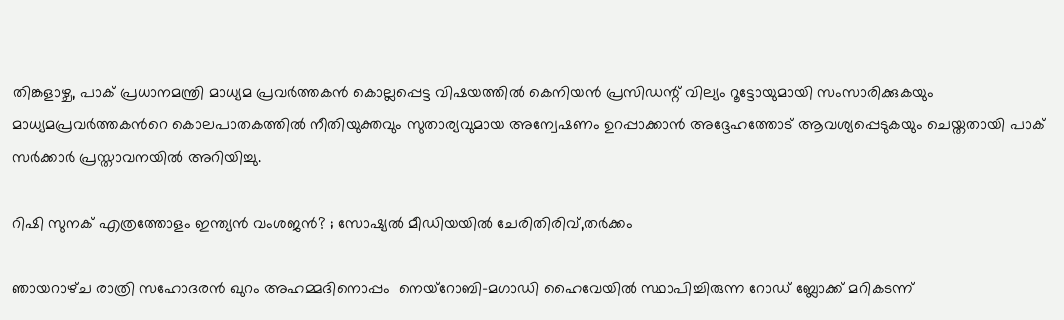തിങ്കളാഴ്ച, പാക് പ്രധാനമന്ത്രി മാധ്യമ പ്രവര്‍ത്തകന്‍ കൊല്ലപ്പെട്ട വിഷയത്തില്‍ കെനിയൻ പ്രസിഡന്റ് വില്യം റൂട്ടോയുമായി സംസാരിക്കുകയും മാധ്യമപ്രവർത്തകന്‍റെ കൊലപാതകത്തിൽ നീതിയുക്തവും സുതാര്യവുമായ അന്വേഷണം ഉറപ്പാക്കാൻ അദ്ദേഹത്തോട് ആവശ്യപ്പെടുകയും ചെയ്തതായി പാക് സർക്കാർ പ്രസ്താവനയിൽ അറിയിച്ചു.

റിഷി സുനക് എത്രത്തോളം ഇന്ത്യന്‍ വംശജന്‍? ; സോഷ്യല്‍ മീഡിയയില്‍ ചേരിതിരിവ്,തര്‍ക്കം

ഞായറാഴ്‌ച രാത്രി സഹോദരൻ ഖുറം അഹമ്മദിനൊപ്പം  നെയ്‌റോബി-മഗാഡി ഹൈവേയിൽ സ്ഥാപിച്ചിരുന്ന റോഡ് ബ്ലോക്ക് മറികടന്ന്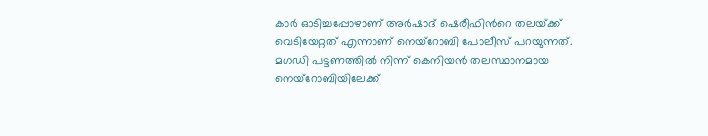കാര്‍ ഓടിച്ചപ്പോഴാണ് അർഷാദ് ഷെരീഫിന്‍റെ തലയ്‌ക്ക് വെടിയേറ്റത് എന്നാണ് നെയ്‌റോബി പോലീസ് പറയുന്നത്. മഗഡി പട്ടണത്തിൽ നിന്ന് കെനിയൻ തലസ്ഥാനമായ നെയ്റോബിയിലേക്ക്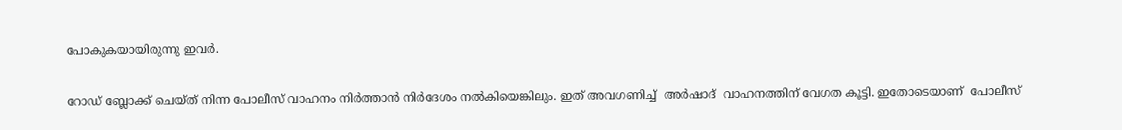പോകുകയായിരുന്നു ഇവർ.

റോഡ് ബ്ലോക്ക് ചെയ്ത് നിന്ന പോലീസ് വാഹനം നിര്‍ത്താന്‍ നിർദേശം നല്‍കിയെങ്കിലും. ഇത് അവഗണിച്ച്  അർഷാദ്  വാഹനത്തിന് വേഗത കൂട്ടി. ഇതോടെയാണ്  പോലീസ്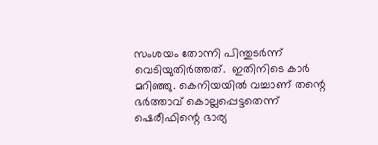സംശയം തോന്നി പിന്തുടര്‍ന്ന് വെടിയുതിര്‍ത്തത്.  ഇതിനിടെ കാർ മറിഞ്ഞു. കെനിയയിൽ വച്ചാണ് തന്റെ ഭർത്താവ് കൊല്ലപ്പെട്ടതെന്ന് ഷെരീഫിന്റെ ഭാര്യ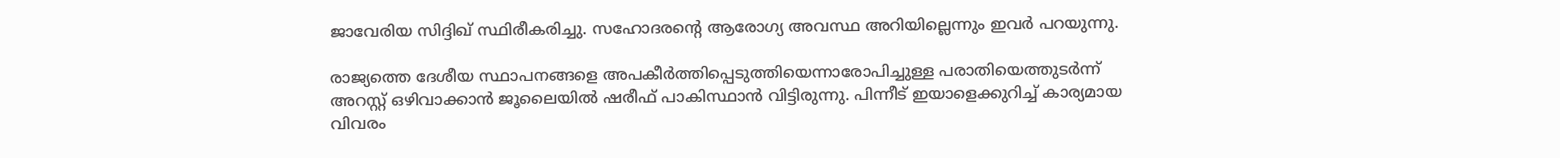ജാവേരിയ സിദ്ദിഖ് സ്ഥിരീകരിച്ചു. സഹോദരന്റെ ആരോഗ്യ അവസ്ഥ അറിയില്ലെന്നും ഇവര്‍ പറയുന്നു.

രാജ്യത്തെ ദേശീയ സ്ഥാപനങ്ങളെ അപകീർത്തിപ്പെടുത്തിയെന്നാരോപിച്ചുള്ള പരാതിയെത്തുടർന്ന് അറസ്റ്റ് ഒഴിവാക്കാൻ ജൂലൈയിൽ ഷരീഫ് പാകിസ്ഥാൻ വിട്ടിരുന്നു. പിന്നീട് ഇയാളെക്കുറിച്ച് കാര്യമായ വിവരം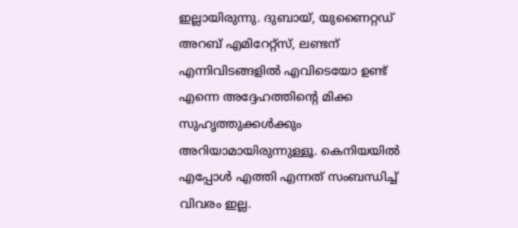ഇല്ലായിരുന്നു. ദുബായ്, യുണൈറ്റഡ് അറബ് എമിറേറ്റ്സ്, ലണ്ടന് എന്നിവിടങ്ങളിൽ എവിടെയോ ഉണ്ട് എന്നെ അദ്ദേഹത്തിന്റെ മിക്ക സുഹൃത്തുക്കൾക്കും അറിയാമായിരുന്നുള്ളൂ. കെനിയയില്‍ എപ്പോള്‍ എത്തി എന്നത് സംബന്ധിച്ച് വിവരം ഇല്ല.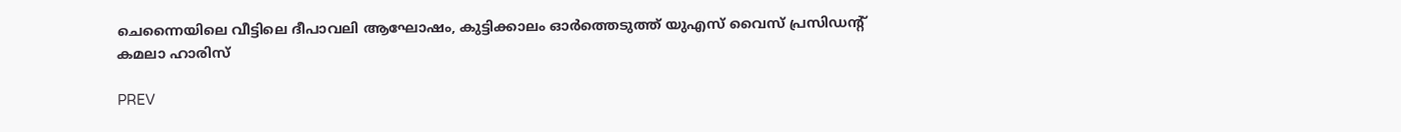ചെന്നൈയിലെ വീട്ടിലെ ദീപാവലി ആഘോഷം, കുട്ടിക്കാലം ഓർത്തെടുത്ത് യുഎസ് വൈസ് പ്രസിഡന്റ് കമലാ ഹാരിസ്

PREV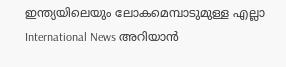ഇന്ത്യയിലെയും ലോകമെമ്പാടുമുള്ള എല്ലാ International News അറിയാൻ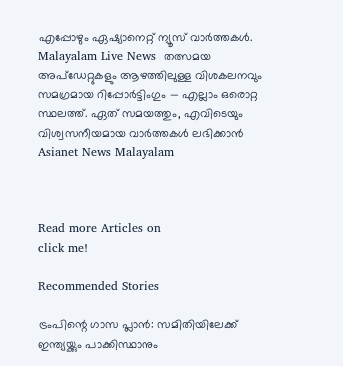എപ്പോഴും ഏഷ്യാനെറ്റ് ന്യൂസ് വാർത്തകൾ. Malayalam Live News  തത്സമയ അപ്‌ഡേറ്റുകളും ആഴത്തിലുള്ള വിശകലനവും സമഗ്രമായ റിപ്പോർട്ടിംഗും — എല്ലാം ഒരൊറ്റ സ്ഥലത്ത്. ഏത് സമയത്തും, എവിടെയും വിശ്വസനീയമായ വാർത്തകൾ ലഭിക്കാൻ Asianet News Malayalam



Read more Articles on
click me!

Recommended Stories

ട്രംപിന്റെ ഗാസ പ്ലാൻ: സമിതിയിലേക്ക് ഇന്ത്യയ്ക്കും പാക്കിസ്ഥാനും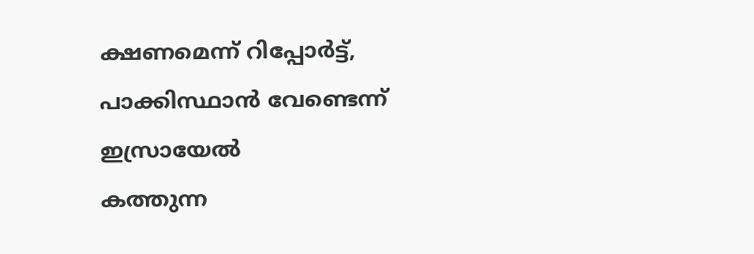ക്ഷണമെന്ന് റിപ്പോര്‍ട്ട്, പാക്കിസ്ഥാൻ വേണ്ടെന്ന് ഇസ്രായേൽ
കത്തുന്ന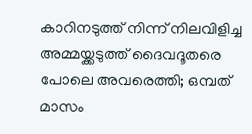കാറിനടുത്ത് നിന്ന് നിലവിളിച്ച അമ്മയ്ക്കടുത്ത് ദൈവദൂതരെ പോലെ അവരെത്തി; ഒമ്പത് മാസം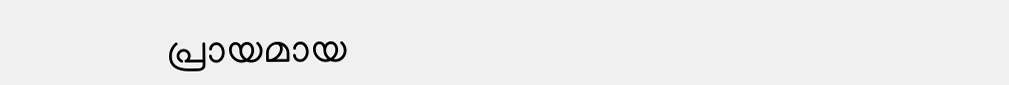പ്രായമായ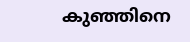കുഞ്ഞിനെ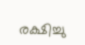രക്ഷിച്ചു